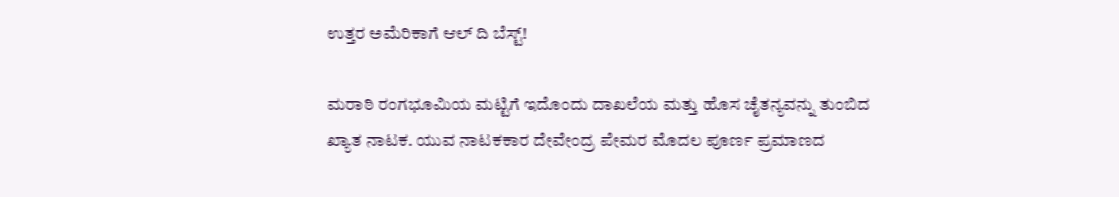ಉತ್ತರ ಅಮೆರಿಕಾಗೆ ಆಲ್ ದಿ ಬೆಸ್ಟ್!

ಮರಾಠಿ ರಂಗಭೂಮಿಯ ಮಟ್ಟಿಗೆ ಇದೊಂದು ದಾಖಲೆಯ ಮತ್ತು ಹೊಸ ಚೈತನ್ಯವನ್ನು ತುಂಬಿದ ಖ್ಯಾತ ನಾಟಕ. ಯುವ ನಾಟಕಕಾರ ದೇವೇಂದ್ರ ಪೇಮರ ಮೊದಲ ಪೂರ್ಣ ಪ್ರಮಾಣದ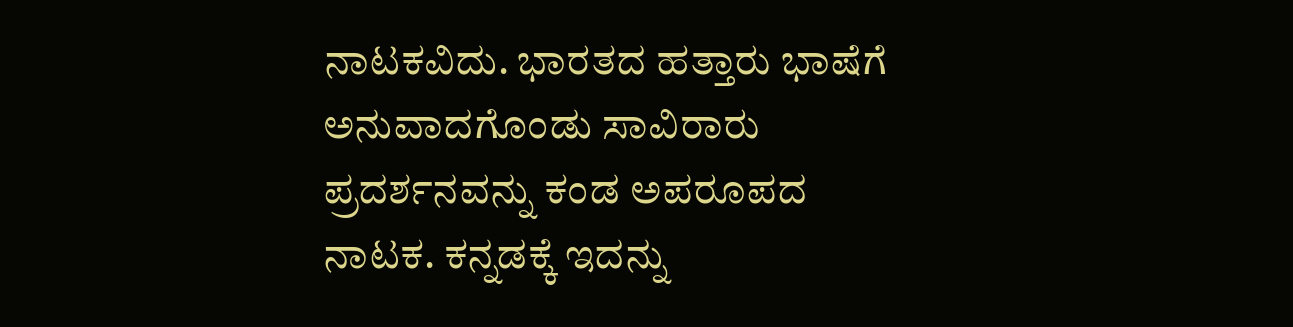ನಾಟಕವಿದು. ಭಾರತದ ಹತ್ತಾರು ಭಾಷೆಗೆ ಅನುವಾದಗೊಂಡು ಸಾವಿರಾರು ಪ್ರದರ್ಶನವನ್ನು ಕಂಡ ಅಪರೂಪದ ನಾಟಕ. ಕನ್ನಡಕ್ಕೆ ಇದನ್ನು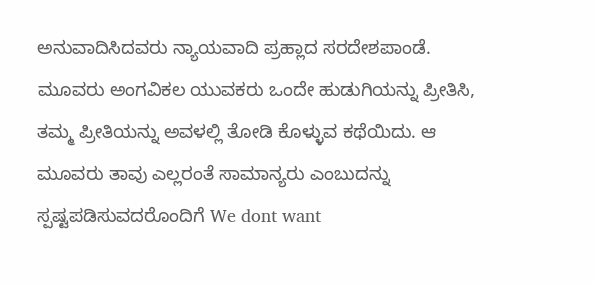ಅನುವಾದಿಸಿದವರು ನ್ಯಾಯವಾದಿ ಪ್ರಹ್ಲಾದ ಸರದೇಶಪಾಂಡೆ.
ಮೂವರು ಅಂಗವಿಕಲ ಯುವಕರು ಒಂದೇ ಹುಡುಗಿಯನ್ನು ಪ್ರೀತಿಸಿ, ತಮ್ಮ ಪ್ರೀತಿಯನ್ನು ಅವಳಲ್ಲಿ ತೋಡಿ ಕೊಳ್ಳುವ ಕಥೆಯಿದು. ಆ ಮೂವರು ತಾವು ಎಲ್ಲರಂತೆ ಸಾಮಾನ್ಯರು ಎಂಬುದನ್ನು ಸ್ಪಷ್ಟಪಡಿಸುವದರೊಂದಿಗೆ We dont want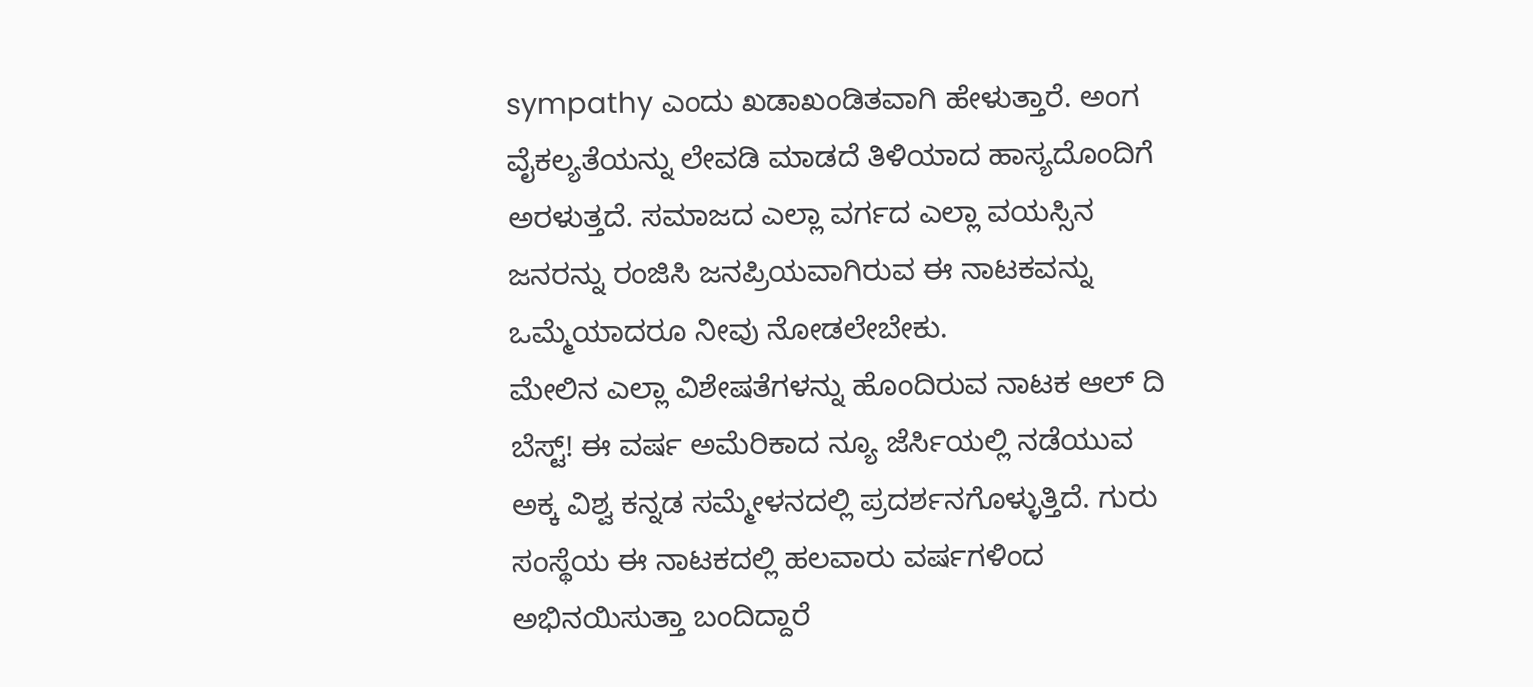sympathy ಎಂದು ಖಡಾಖಂಡಿತವಾಗಿ ಹೇಳುತ್ತಾರೆ. ಅಂಗ ವೈಕಲ್ಯತೆಯನ್ನು ಲೇವಡಿ ಮಾಡದೆ ತಿಳಿಯಾದ ಹಾಸ್ಯದೊಂದಿಗೆ ಅರಳುತ್ತದೆ. ಸಮಾಜದ ಎಲ್ಲಾ ವರ್ಗದ ಎಲ್ಲಾ ವಯಸ್ಸಿನ ಜನರನ್ನು ರಂಜಿಸಿ ಜನಪ್ರಿಯವಾಗಿರುವ ಈ ನಾಟಕವನ್ನು ಒಮ್ಮೆಯಾದರೂ ನೀವು ನೋಡಲೇಬೇಕು.
ಮೇಲಿನ ಎಲ್ಲಾ ವಿಶೇಷತೆಗಳನ್ನು ಹೊಂದಿರುವ ನಾಟಕ ಆಲ್ ದಿ ಬೆಸ್ಟ್! ಈ ವರ್ಷ ಅಮೆರಿಕಾದ ನ್ಯೂ ಜೆರ್ಸಿಯಲ್ಲಿ ನಡೆಯುವ ಅಕ್ಕ ವಿಶ್ವ ಕನ್ನಡ ಸಮ್ಮೇಳನದಲ್ಲಿ ಪ್ರದರ್ಶನಗೊಳ್ಳುತ್ತಿದೆ. ಗುರು ಸಂಸ್ಥೆಯ ಈ ನಾಟಕದಲ್ಲಿ ಹಲವಾರು ವರ್ಷಗಳಿಂದ ಅಭಿನಯಿಸುತ್ತಾ ಬಂದಿದ್ದಾರೆ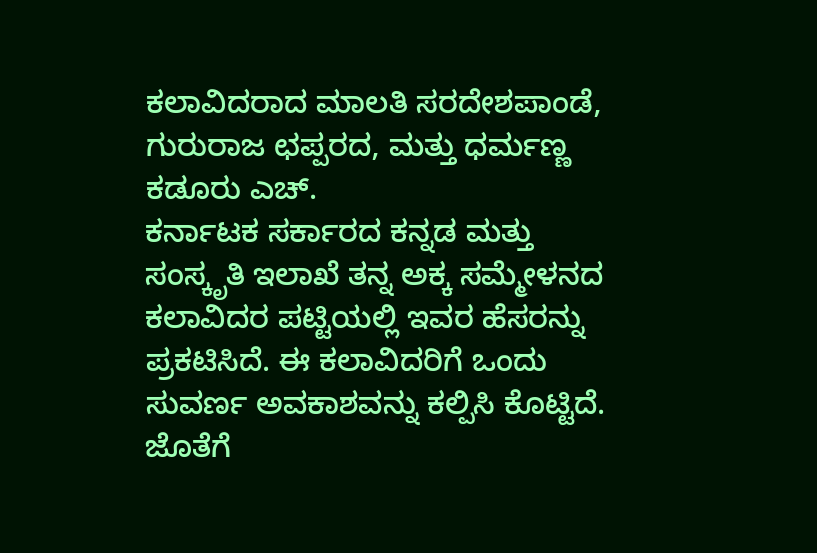ಕಲಾವಿದರಾದ ಮಾಲತಿ ಸರದೇಶಪಾಂಡೆ, ಗುರುರಾಜ ಛಪ್ಪರದ, ಮತ್ತು ಧರ್ಮಣ್ಣ ಕಡೂರು ಎಚ್.
ಕರ್ನಾಟಕ ಸರ್ಕಾರದ ಕನ್ನಡ ಮತ್ತು ಸಂಸ್ಕೃತಿ ಇಲಾಖೆ ತನ್ನ ಅಕ್ಕ ಸಮ್ಮೇಳನದ ಕಲಾವಿದರ ಪಟ್ಟಿಯಲ್ಲಿ ಇವರ ಹೆಸರನ್ನು ಪ್ರಕಟಿಸಿದೆ. ಈ ಕಲಾವಿದರಿಗೆ ಒಂದು ಸುವರ್ಣ ಅವಕಾಶವನ್ನು ಕಲ್ಪಿಸಿ ಕೊಟ್ಟಿದೆ. ಜೊತೆಗೆ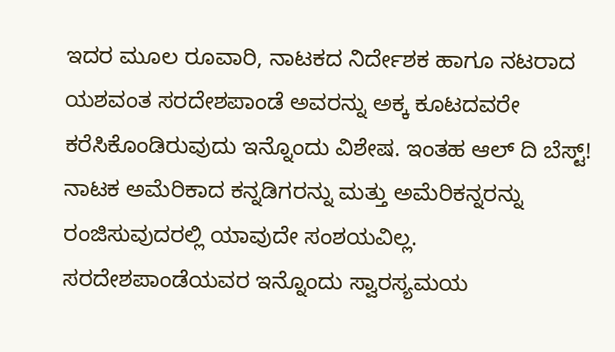ಇದರ ಮೂಲ ರೂವಾರಿ, ನಾಟಕದ ನಿರ್ದೇಶಕ ಹಾಗೂ ನಟರಾದ ಯಶವಂತ ಸರದೇಶಪಾಂಡೆ ಅವರನ್ನು ಅಕ್ಕ ಕೂಟದವರೇ ಕರೆಸಿಕೊಂಡಿರುವುದು ಇನ್ನೊಂದು ವಿಶೇಷ. ಇಂತಹ ಆಲ್ ದಿ ಬೆಸ್ಟ್! ನಾಟಕ ಅಮೆರಿಕಾದ ಕನ್ನಡಿಗರನ್ನು ಮತ್ತು ಅಮೆರಿಕನ್ನರನ್ನು ರಂಜಿಸುವುದರಲ್ಲಿ ಯಾವುದೇ ಸಂಶಯವಿಲ್ಲ.
ಸರದೇಶಪಾಂಡೆಯವರ ಇನ್ನೊಂದು ಸ್ವಾರಸ್ಯಮಯ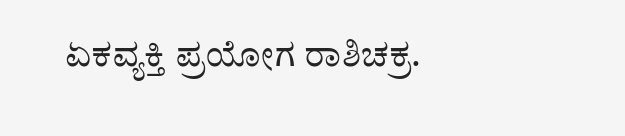ಏಕವ್ಯಕ್ತಿ ಪ್ರಯೋಗ ರಾಶಿಚಕ್ರ.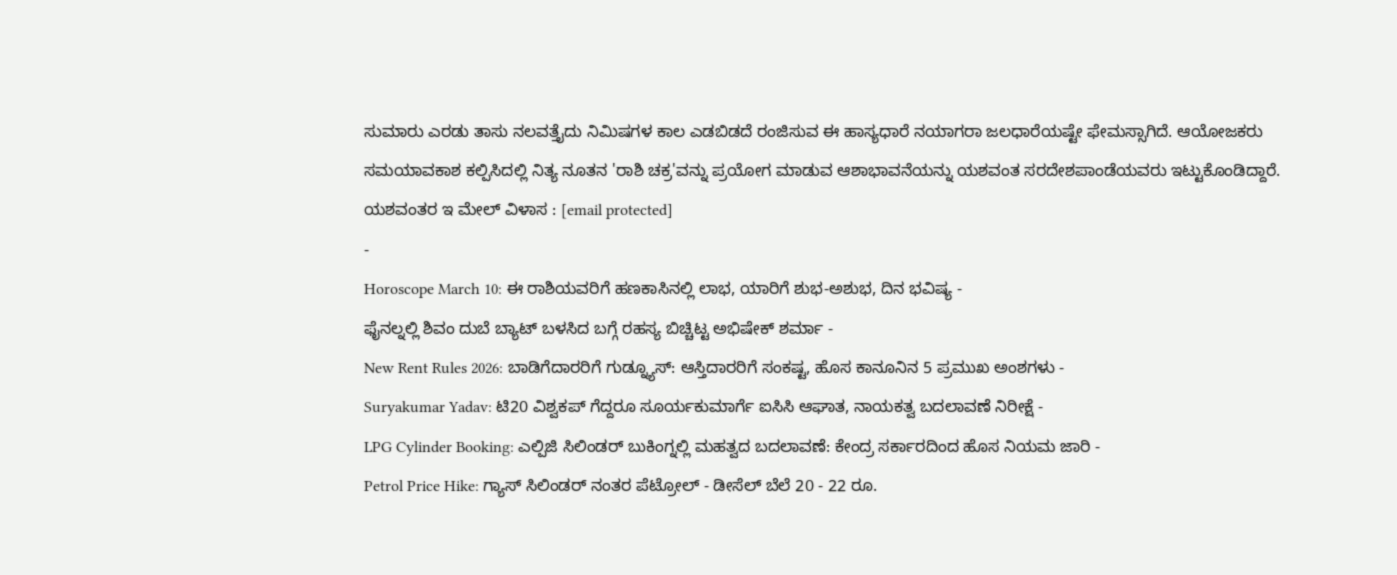ಸುಮಾರು ಎರಡು ತಾಸು ನಲವತ್ತೈದು ನಿಮಿಷಗಳ ಕಾಲ ಎಡಬಿಡದೆ ರಂಜಿಸುವ ಈ ಹಾಸ್ಯಧಾರೆ ನಯಾಗರಾ ಜಲಧಾರೆಯಷ್ಟೇ ಫೇಮಸ್ಸಾಗಿದೆ. ಆಯೋಜಕರು ಸಮಯಾವಕಾಶ ಕಲ್ಪಿಸಿದಲ್ಲಿ ನಿತ್ಯ ನೂತನ 'ರಾಶಿ ಚಕ್ರ'ವನ್ನು ಪ್ರಯೋಗ ಮಾಡುವ ಆಶಾಭಾವನೆಯನ್ನು ಯಶವಂತ ಸರದೇಶಪಾಂಡೆಯವರು ಇಟ್ಟುಕೊಂಡಿದ್ದಾರೆ. ಯಶವಂತರ ಇ ಮೇಲ್ ವಿಳಾಸ : [email protected]
-
Horoscope March 10: ಈ ರಾಶಿಯವರಿಗೆ ಹಣಕಾಸಿನಲ್ಲಿ ಲಾಭ, ಯಾರಿಗೆ ಶುಭ-ಅಶುಭ, ದಿನ ಭವಿಷ್ಯ -
ಫೈನಲ್ನಲ್ಲಿ ಶಿವಂ ದುಬೆ ಬ್ಯಾಟ್ ಬಳಸಿದ ಬಗ್ಗೆ ರಹಸ್ಯ ಬಿಚ್ಚಿಟ್ಟ ಅಭಿಷೇಕ್ ಶರ್ಮಾ -
New Rent Rules 2026: ಬಾಡಿಗೆದಾರರಿಗೆ ಗುಡ್ನ್ಯೂಸ್: ಆಸ್ತಿದಾರರಿಗೆ ಸಂಕಷ್ಟ, ಹೊಸ ಕಾನೂನಿನ 5 ಪ್ರಮುಖ ಅಂಶಗಳು -
Suryakumar Yadav: ಟಿ20 ವಿಶ್ವಕಪ್ ಗೆದ್ದರೂ ಸೂರ್ಯಕುಮಾರ್ಗೆ ಐಸಿಸಿ ಆಘಾತ, ನಾಯಕತ್ವ ಬದಲಾವಣೆ ನಿರೀಕ್ಷೆ -
LPG Cylinder Booking: ಎಲ್ಪಿಜಿ ಸಿಲಿಂಡರ್ ಬುಕಿಂಗ್ನಲ್ಲಿ ಮಹತ್ವದ ಬದಲಾವಣೆ: ಕೇಂದ್ರ ಸರ್ಕಾರದಿಂದ ಹೊಸ ನಿಯಮ ಜಾರಿ -
Petrol Price Hike: ಗ್ಯಾಸ್ ಸಿಲಿಂಡರ್ ನಂತರ ಪೆಟ್ರೋಲ್ - ಡೀಸೆಲ್ ಬೆಲೆ 20 - 22 ರೂ.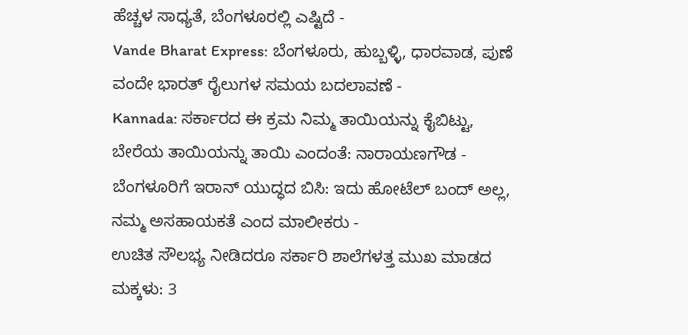ಹೆಚ್ಚಳ ಸಾಧ್ಯತೆ, ಬೆಂಗಳೂರಲ್ಲಿ ಎಷ್ಟಿದೆ -
Vande Bharat Express: ಬೆಂಗಳೂರು, ಹುಬ್ಬಳ್ಳಿ, ಧಾರವಾಡ, ಪುಣೆ ವಂದೇ ಭಾರತ್ ರೈಲುಗಳ ಸಮಯ ಬದಲಾವಣೆ -
Kannada: ಸರ್ಕಾರದ ಈ ಕ್ರಮ ನಿಮ್ಮ ತಾಯಿಯನ್ನು ಕೈಬಿಟ್ಟು, ಬೇರೆಯ ತಾಯಿಯನ್ನು ತಾಯಿ ಎಂದಂತೆ: ನಾರಾಯಣಗೌಡ -
ಬೆಂಗಳೂರಿಗೆ ಇರಾನ್ ಯುದ್ಧದ ಬಿಸಿ: ಇದು ಹೋಟೆಲ್ ಬಂದ್ ಅಲ್ಲ, ನಮ್ಮ ಅಸಹಾಯಕತೆ ಎಂದ ಮಾಲೀಕರು -
ಉಚಿತ ಸೌಲಭ್ಯ ನೀಡಿದರೂ ಸರ್ಕಾರಿ ಶಾಲೆಗಳತ್ತ ಮುಖ ಮಾಡದ ಮಕ್ಕಳು: 3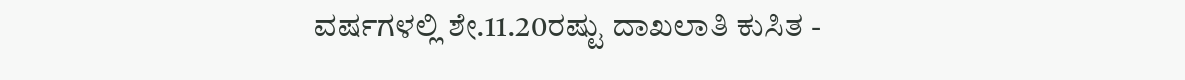ವರ್ಷಗಳಲ್ಲಿ ಶೇ.11.20ರಷ್ಟು ದಾಖಲಾತಿ ಕುಸಿತ -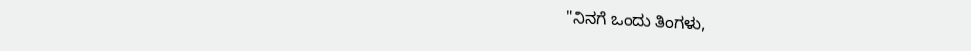"ನಿನಗೆ ಒಂದು ತಿಂಗಳು,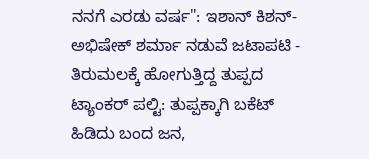ನನಗೆ ಎರಡು ವರ್ಷ": ಇಶಾನ್ ಕಿಶನ್-ಅಭಿಷೇಕ್ ಶರ್ಮಾ ನಡುವೆ ಜಟಾಪಟಿ -
ತಿರುಮಲಕ್ಕೆ ಹೋಗುತ್ತಿದ್ದ ತುಪ್ಪದ ಟ್ಯಾಂಕರ್ ಪಲ್ಟಿ: ತುಪ್ಪಕ್ಕಾಗಿ ಬಕೆಟ್ ಹಿಡಿದು ಬಂದ ಜನ,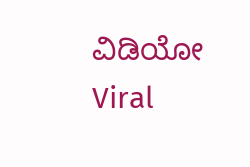ವಿಡಿಯೋ Viral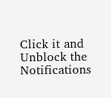Click it and Unblock the Notifications